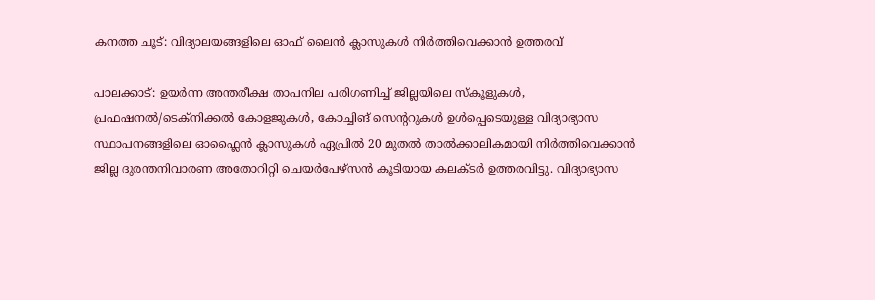കനത്ത ചൂട്: വിദ്യാലയങ്ങളിലെ ഓഫ് ലൈൻ ക്ലാസുകൾ നിർത്തിവെക്കാൻ ഉത്തരവ്

പാലക്കാട്: ഉയർന്ന അന്തരീക്ഷ താപനില പരിഗണിച്ച് ജില്ലയിലെ സ്കൂളുകൾ, പ്രഫഷനൽ/ടെക്നിക്കൽ കോളജുകൾ, കോച്ചിങ് സെന്ററുകൾ ഉൾപ്പെടെയുള്ള വിദ്യാഭ്യാസ സ്ഥാപനങ്ങളിലെ ഓഫ്ലൈൻ ക്ലാസുകൾ ഏപ്രിൽ 20 മുതൽ താൽക്കാലികമായി നിർത്തിവെക്കാൻ ജില്ല ദുരന്തനിവാരണ അതോറിറ്റി ചെയർപേഴ്സൻ കൂടിയായ കലക്ടർ ഉത്തരവിട്ടു. വിദ്യാഭ്യാസ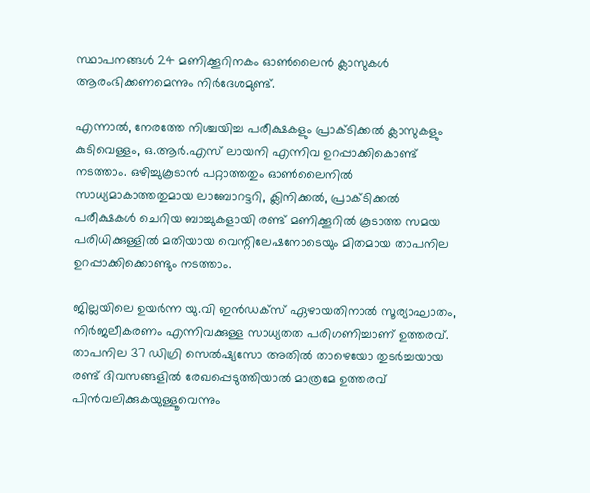സ്ഥാപനങ്ങൾ 24 മണിക്കൂറിനകം ഓൺലൈൻ ക്ലാസുകൾ ആരംഭിക്കണമെന്നും നിർദേശമുണ്ട്.

എന്നാൽ, നേരത്തേ നിശ്ചയിച്ച പരീക്ഷകളും പ്രാക്ടിക്കൽ ക്ലാസുകളും കുടിവെള്ളം, ഒ.ആർ.എസ് ലായനി എന്നിവ ഉറപ്പാക്കികൊണ്ട് നടത്താം. ഒഴിച്ചുകൂടാൻ പറ്റാത്തതും ഓൺലൈനിൽ സാധ്യമാകാത്തതുമായ ലാബോറട്ടറി, ക്ലിനിക്കൽ, പ്രാക്ടിക്കൽ പരീക്ഷകൾ ചെറിയ ബാച്ചുകളായി രണ്ട് മണിക്കൂറിൽ കൂടാത്ത സമയ പരിധിക്കുള്ളിൽ മതിയായ വെന്റിലേഷനോടെയും മിതമായ താപനില ഉറപ്പാക്കിക്കൊണ്ടും നടത്താം.

ജില്ലയിലെ ഉയർന്ന യു.വി ഇൻഡക്സ് ഏഴായതിനാൽ സൂര്യാഘാതം, നിർജലീകരണം എന്നിവക്കുള്ള സാധ്യതത പരിഗണിച്ചാണ് ഉത്തരവ്. താപനില 37 ഡിഗ്രി സെൽഷ്യസോ അതിൽ താഴെയോ തുടർച്ചയായ രണ്ട് ദിവസങ്ങളിൽ രേഖപ്പെടുത്തിയാൽ മാത്രമേ ഉത്തരവ് പിൻവലിക്കുകയുള്ളൂവെന്നും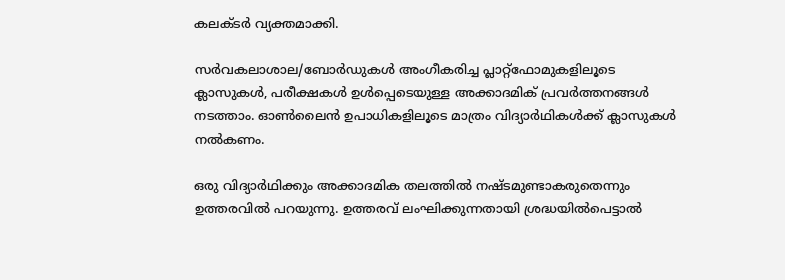കലക്ടർ വ്യക്തമാക്കി.

സർവകലാശാല/ബോർഡുകൾ അംഗീകരിച്ച പ്ലാറ്റ്ഫോമുകളിലൂടെ ക്ലാസുകൾ, പരീക്ഷകൾ ഉൾപ്പെടെയുള്ള അക്കാദമിക് പ്രവർത്തനങ്ങൾ നടത്താം. ഓൺലൈൻ ഉപാധികളിലൂടെ മാത്രം വിദ്യാർഥികൾക്ക് ക്ലാസുകൾ നൽകണം.

ഒരു വിദ്യാർഥിക്കും അക്കാദമിക തലത്തിൽ നഷ്ടമുണ്ടാകരുതെന്നും ഉത്തരവിൽ പറയുന്നു. ഉത്തരവ് ലംഘിക്കുന്നതായി ശ്രദ്ധയിൽപെട്ടാൽ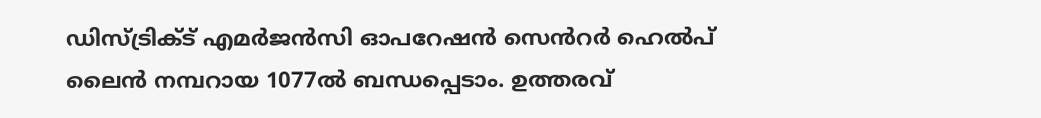ഡിസ്ട്രിക്ട് എമർജൻസി ഓപറേഷൻ സെൻറർ ഹെൽപ് ലൈൻ നമ്പറായ 1077ൽ ബന്ധപ്പെടാം. ഉത്തരവ്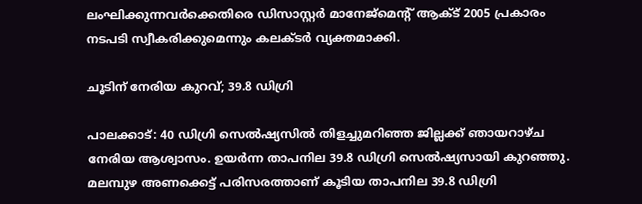ലംഘിക്കുന്നവർക്കെതിരെ ഡിസാസ്റ്റർ മാനേജ്മെന്റ് ആക്ട് 2005 പ്രകാരം നടപടി സ്വീകരിക്കുമെന്നും കലക്ടർ വ്യക്തമാക്കി.

ചൂടിന് നേരിയ കുറവ്; 39.8 ഡിഗ്രി

പാലക്കാട്: 40 ഡിഗ്രി സെൽഷ്യസിൽ തിളച്ചുമറിഞ്ഞ ജില്ലക്ക് ഞായറാഴ്ച നേരിയ ആശ്വാസം. ഉയർന്ന താപനില 39.8 ഡിഗ്രി സെൽഷ്യസായി കുറഞ്ഞു. മലമ്പുഴ അണക്കെട്ട് പരിസരത്താണ് കൂടിയ താപനില 39.8 ഡിഗ്രി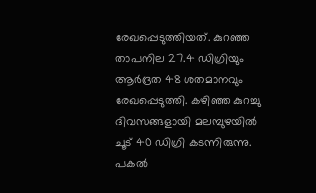രേഖപ്പെടുത്തിയത്. കുറഞ്ഞ താപനില 27.4 ഡിഗ്രിയും ആർദ്രത 48 ശതമാനവും രേഖപ്പെടുത്തി. കഴിഞ്ഞ കുറച്ചു ദിവസങ്ങളായി മലമ്പുഴയിൽ ചൂട് 40 ഡിഗ്രി കടന്നിരുന്നു. പകൽ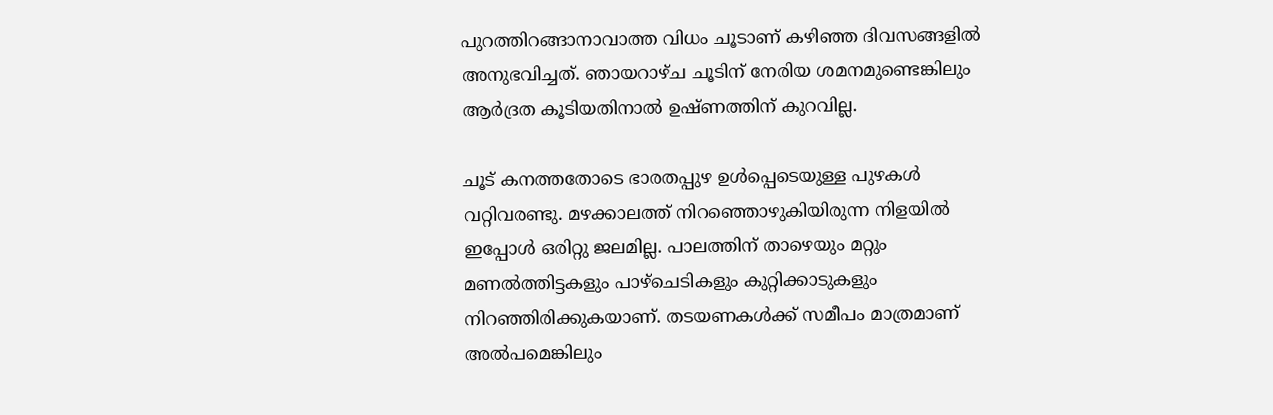പുറത്തിറങ്ങാനാവാത്ത വിധം ചൂടാണ് കഴിഞ്ഞ ദിവസങ്ങളിൽ അനുഭവിച്ചത്. ഞായറാഴ്ച ചൂടിന് നേരിയ ശമനമുണ്ടെങ്കിലും ആർദ്രത കൂടിയതിനാൽ ഉഷ്ണത്തിന് കുറവില്ല.

ചൂട് കനത്തതോടെ ഭാരതപ്പുഴ ഉൾപ്പെടെയുള്ള പുഴകൾ വറ്റിവരണ്ടു. മഴക്കാലത്ത് നിറഞ്ഞൊഴുകിയിരുന്ന നിളയിൽ ഇപ്പോൾ ഒരിറ്റു ജലമില്ല. പാലത്തിന് താഴെയും മറ്റും മണൽത്തിട്ടകളും പാഴ്ചെടികളും കുറ്റിക്കാടുകളും നിറഞ്ഞിരിക്കുകയാണ്. തടയണകൾക്ക് സമീപം മാത്രമാണ് അൽപമെങ്കിലും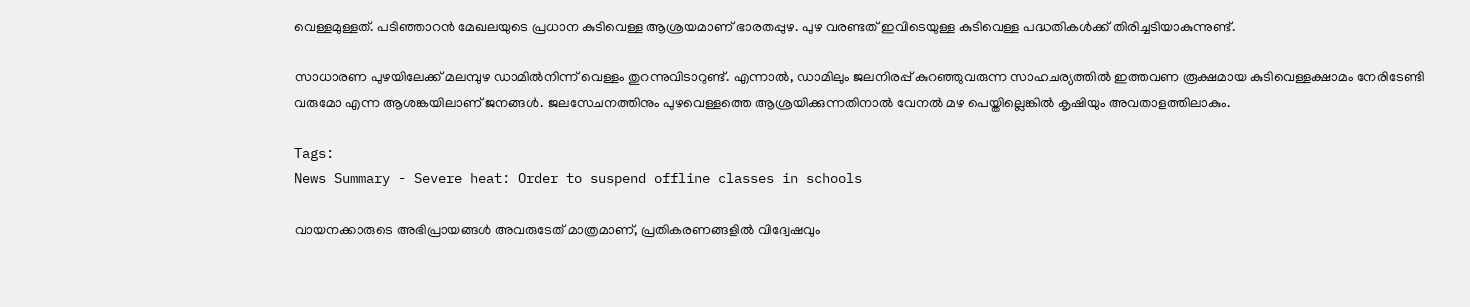വെള്ളമുള്ളത്. പടിഞ്ഞാറൻ മേഖലയുടെ പ്രധാന കുടിവെള്ള ആശ്രയമാണ് ഭാരതപ്പുഴ. പുഴ വരണ്ടത് ഇവിടെയുള്ള കുടിവെള്ള പദ്ധതികൾക്ക് തിരിച്ചടിയാകുന്നുണ്ട്.

സാധാരണ പുഴയിലേക്ക് മലമ്പുഴ ഡാമിൽനിന്ന് വെള്ളം തുറന്നുവിടാറുണ്ട്. എന്നാൽ, ഡാമിലും ജലനിരപ്പ് കുറഞ്ഞുവരുന്ന സാഹചര്യത്തിൽ ഇത്തവണ രൂക്ഷമായ കുടിവെള്ളക്ഷാമം നേരിടേണ്ടി വരുമോ എന്ന ആശങ്കയിലാണ് ജനങ്ങൾ. ജലസേചനത്തിനും പുഴവെള്ളത്തെ ആശ്രയിക്കുന്നതിനാൽ വേനൽ മഴ പെയ്തില്ലെങ്കിൽ കൃഷിയും അവതാളത്തിലാകും.

Tags:
News Summary - Severe heat: Order to suspend offline classes in schools

വായനക്കാരുടെ അഭിപ്രായങ്ങള്‍ അവരുടേത് മാത്രമാണ്, പ്രതികരണങ്ങളിൽ വിദ്വേഷവും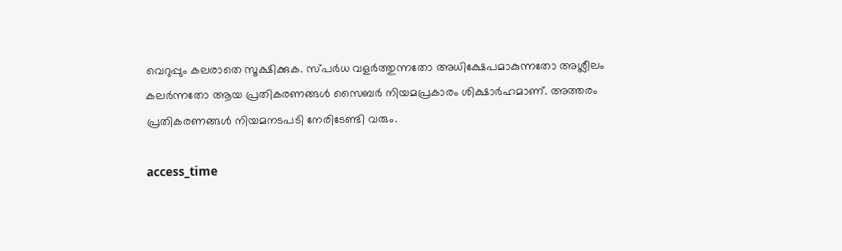വെറുപ്പും കലരാതെ സൂക്ഷിക്കുക. സ്പർധ വളർത്തുന്നതോ അധിക്ഷേപമാകുന്നതോ അശ്ലീലം കലർന്നതോ ആയ പ്രതികരണങ്ങൾ സൈബർ നിയമപ്രകാരം ശിക്ഷാർഹമാണ്. അത്തരം പ്രതികരണങ്ങൾ നിയമനടപടി നേരിടേണ്ടി വരും.

access_time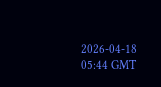2026-04-18 05:44 GMT